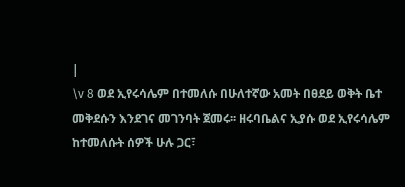|
\v 8 ወደ ኢየሩሳሌም በተመለሱ በሁለተኛው አመት በፀደይ ወቅት ቤተ መቅደሱን እንደገና መገንባት ጀመሩ፡፡ ዘሩባቤልና ኢያሱ ወደ ኢየሩሳሌም ከተመለሱት ሰዎች ሁሉ ጋር፣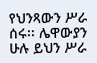የህንጻውን ሥራ ሰሩ፡፡ ሌዋውያን ሁሉ ይህን ሥራ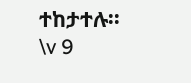ተከታተሉ፡፡ \v 9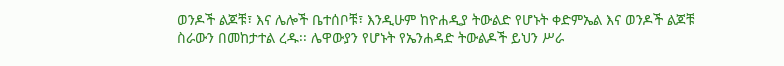ወንዶች ልጆቹ፣ እና ሌሎች ቤተሰቦቹ፣ እንዲሁም ከዮሐዲያ ትውልድ የሆኑት ቀድምኤል እና ወንዶች ልጆቹ ስራውን በመከታተል ረዱ፡፡ ሌዋውያን የሆኑት የኤንሐዳድ ትውልዶች ይህን ሥራ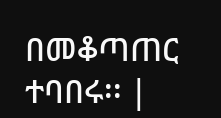በመቆጣጠር ተባበሩ፡፡ |